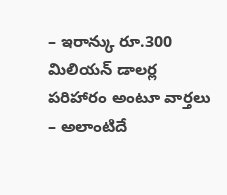– ఇరాన్కు రూ.300 మిలియన్ డాలర్ల పరిహారం అంటూ వార్తలు
– అలాంటిదే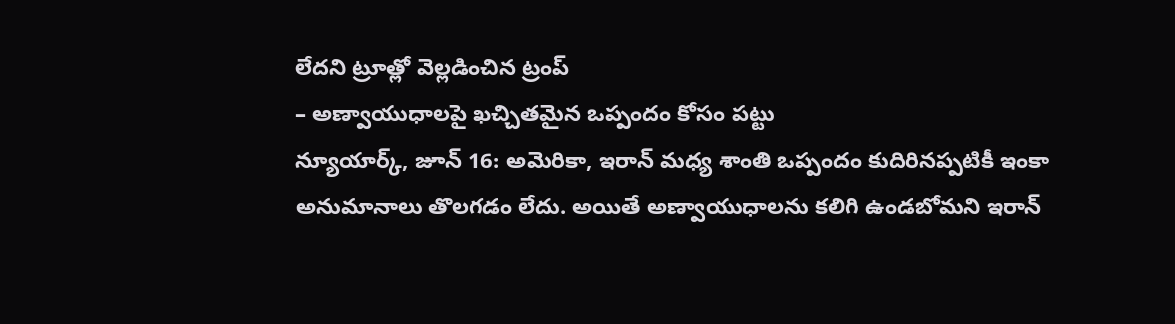లేదని ట్రూత్లో వెల్లడించిన ట్రంప్
– అణ్వాయుధాలపై ఖచ్చితమైన ఒప్పందం కోసం పట్టు
న్యూయార్క్, జూన్ 16: అమెరికా, ఇరాన్ మధ్య శాంతి ఒప్పందం కుదిరినప్పటికీ ఇంకా అనుమానాలు తొలగడం లేదు. అయితే అణ్వాయుధాలను కలిగి ఉండబోమని ఇరాన్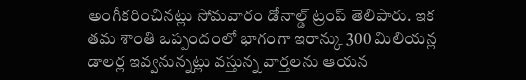అంగీకరించినట్లు సోమవారం డోనాల్డ్ ట్రంప్ తెలిపారు. ఇక తమ శాంతి ఒప్పందంలో భాగంగా ఇరాన్కు 300 మిలియన్ల డాలర్ల ఇవ్వనున్నట్లు వస్తున్న వార్తలను ఆయన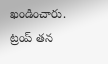ఖండించారు. ట్రంప్ తన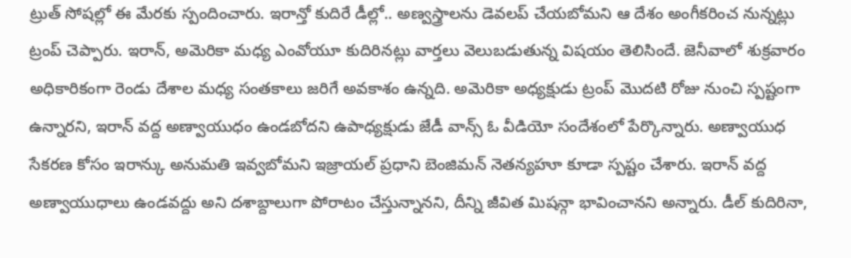ట్రుత్ సోషల్లో ఈ మేరకు స్పందించారు. ఇరాన్తో కుదిరే డీల్లో.. అణ్వస్త్రాలను డెవలప్ చేయబోమని ఆ దేశం అంగీకరించ నున్నట్లు ట్రంప్ చెప్పారు. ఇరాన్, అమెరికా మధ్య ఎంవోయూ కుదిరినట్లు వార్తలు వెలుబడుతున్న విషయం తెలిసిందే. జెనీవాలో శుక్రవారం అధికారికంగా రెండు దేశాల మధ్య సంతకాలు జరిగే అవకాశం ఉన్నది. అమెరికా అధ్యక్షుడు ట్రంప్ మొదటి రోజు నుంచి స్పష్టంగా ఉన్నారని, ఇరాన్ వద్ద అణ్వాయుధం ఉండబోదని ఉపాధ్యక్షుడు జేడీ వాన్స్ ఓ వీడియో సందేశంలో పేర్కొన్నారు. అణ్వాయుధ సేకరణ కోసం ఇరాన్కు అనుమతి ఇవ్వబోమని ఇజ్రాయల్ ప్రధాని బెంజిమన్ నెతన్యహూ కూడా స్పష్టం చేశారు. ఇరాన్ వద్ద అణ్వాయుధాలు ఉండవద్దు అని దశాబ్దాలుగా పోరాటం చేస్తున్నానని, దీన్ని జీవిత మిషన్గా భావించానని అన్నారు. డీల్ కుదిరినా,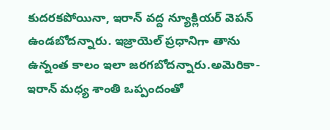కుదరకపోయినా, ఇరాన్ వద్ద న్యూక్లియర్ వెపన్ ఉండబోదన్నారు. ఇజ్రాయెల్ ప్రధానిగా తాను ఉన్నంత కాలం ఇలా జరగబోదన్నారు.అమెరికా- ఇరాన్ మధ్య శాంతి ఒప్పందంతో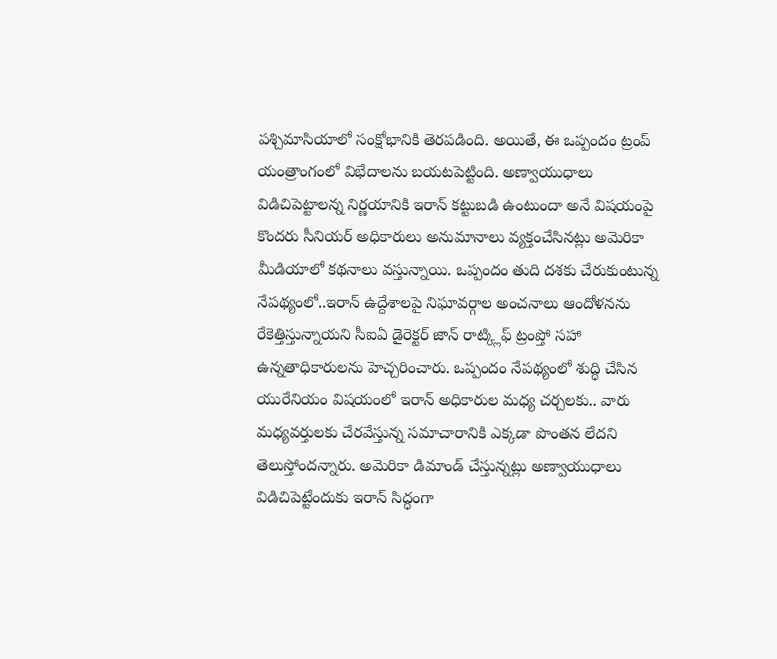పశ్చిమాసియాలో సంక్షోభానికి తెరపడింది. అయితే, ఈ ఒప్పందం ట్రంప్ యంత్రాంగంలో విభేదాలను బయటపెట్టింది. అణ్వాయుధాలు విడిచిపెట్టాలన్న నిర్ణయానికి ఇరాన్ కట్టుబడి ఉంటుందా అనే విషయంపై కొందరు సీనియర్ అధికారులు అనుమానాలు వ్యక్తంచేసినట్లు అమెరికా మీడియాలో కథనాలు వస్తున్నాయి. ఒప్పందం తుది దశకు చేరుకుంటున్న నేపథ్యంలో..ఇరాన్ ఉద్దేశాలపై నిఘావర్గాల అంచనాలు ఆందోళనను రేకెత్తిస్తున్నాయని సీఐఏ డైరెక్టర్ జాన్ రాట్క్లిఫ్ ట్రంప్తో సహా ఉన్నతాధికారులను హెచ్చరించారు. ఒప్పందం నేపథ్యంలో శుద్ధి చేసిన యురేనియం విషయంలో ఇరాన్ అధికారుల మధ్య చర్చలకు.. వారు మధ్యవర్తులకు చేరవేస్తున్న సమాచారానికి ఎక్కడా పొంతన లేదని తెలుస్తోందన్నారు. అమెరికా డిమాండ్ చేస్తున్నట్లు అణ్వాయుధాలు విడిచిపెట్టేందుకు ఇరాన్ సిద్ధంగా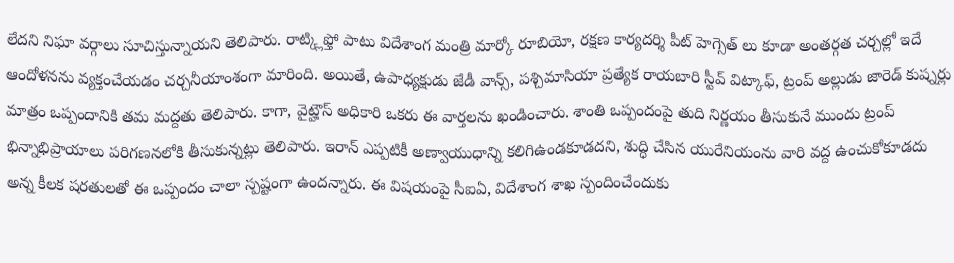లేదని నిఘా వర్గాలు సూచిస్తున్నాయని తెలిపారు. రాట్క్లిఫ్తో పాటు విదేశాంగ మంత్రి మార్కో రూబియో, రక్షణ కార్యదర్శి పీట్ హెగ్సెత్ లు కూడా అంతర్గత చర్చల్లో ఇదే ఆందోళనను వ్యక్తంచేయడం చర్చనీయాంశంగా మారింది. అయితే, ఉపాధ్యక్షుడు జేడీ వాన్స్, పశ్చిమాసియా ప్రత్యేక రాయబారి స్టీవ్ విట్కాఫ్, ట్రంప్ అల్లుడు జారెడ్ కుష్నర్లు మాత్రం ఒప్పందానికి తమ మద్దతు తెలిపారు. కాగా, వైట్హౌస్ అధికారి ఒకరు ఈ వార్తలను ఖండించారు. శాంతి ఒప్పందంపై తుది నిర్ణయం తీసుకునే ముందు ట్రంప్ భిన్నాభిప్రాయాలు పరిగణనలోకి తీసుకున్నట్లు తెలిపారు. ఇరాన్ ఎప్పటికీ అణ్వాయుధాన్ని కలిగిఉండకూడదని, శుద్ధి చేసిన యురేనియంను వారి వద్ద ఉంచుకోకూడదు అన్న కీలక షరతులతో ఈ ఒప్పందం చాలా స్పష్టంగా ఉందన్నారు. ఈ విషయంపై సీఐఏ, విదేశాంగ శాఖ స్పందించేందుకు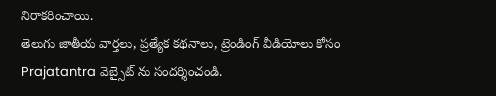నిరాకరించాయి.
తెలుగు జాతీయ వార్తలు, ప్రత్యేక కథనాలు, ట్రెండింగ్ వీడియోలు కోసం Prajatantra వెబ్సైట్ ను సందర్శించండి.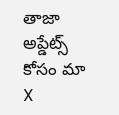తాజా అప్డేట్స్ కోసం మా X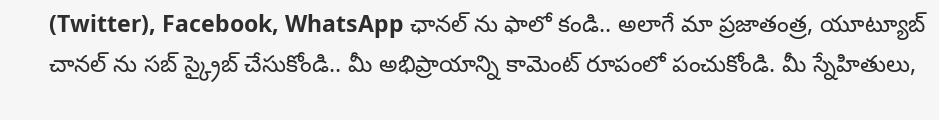(Twitter), Facebook, WhatsApp ఛానల్ ను ఫాలో కండి.. అలాగే మా ప్రజాతంత్ర, యూట్యూబ్ చానల్ ను సబ్ స్క్రైబ్ చేసుకోండి.. మీ అభిప్రాయాన్ని కామెంట్ రూపంలో పంచుకోండి. మీ స్నేహితులు,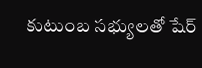కుటుంబ సభ్యులతో షేర్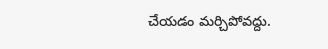చేయడం మర్చిపోవద్దు.